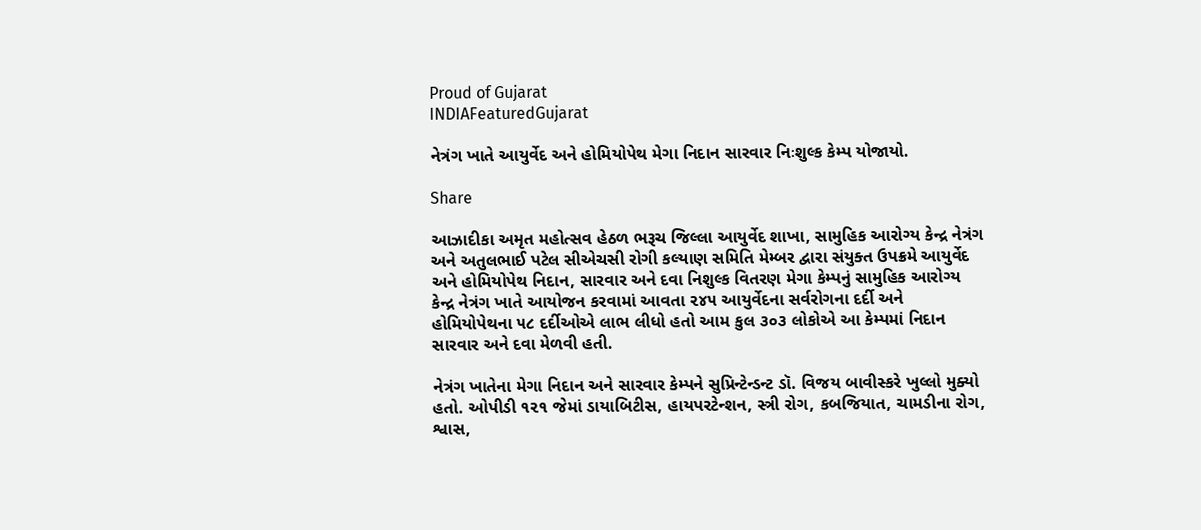Proud of Gujarat
INDIAFeaturedGujarat

નેત્રંગ ખાતે આયુર્વેદ અને હોમિયોપેથ મેગા નિદાન સારવાર નિઃશુલ્ક કેમ્પ યોજાયો.

Share

આઝાદીકા અમૃત મહોત્સવ હેઠળ ભરૂચ જિલ્લા આયુર્વેદ શાખા, સામુહિક આરોગ્ય કેન્દ્ર નેત્રંગ અને અતુલભાઈ પટેલ સીએચસી રોગી કલ્યાણ સમિતિ મેમ્બર દ્વારા સંયુક્ત ઉપક્રમે આયુર્વેદ અને હોમિયોપેથ નિદાન, સારવાર અને દવા નિશુલ્ક વિતરણ મેગા કેમ્પનું સામુહિક આરોગ્ય કેન્દ્ર નેત્રંગ ખાતે આયોજન કરવામાં આવતા ૨૪૫ આયુર્વેદના સર્વરોગના દર્દી અને હોમિયોપેથના ૫૮ દર્દીઓએ લાભ લીધો હતો આમ કુલ ૩૦૩ લોકોએ આ કેમ્પમાં નિદાન સારવાર અને દવા મેળવી હતી.

નેત્રંગ ખાતેના મેગા નિદાન અને સારવાર કેમ્પને સુપ્રિન્ટેન્ડન્ટ ડૉ. વિજય બાવીસ્કરે ખુલ્લો મુક્યો હતો. ઓપીડી ૧૨૧ જેમાં ડાયાબિટીસ, હાયપરટેન્શન, સ્ત્રી રોગ, કબજિયાત, ચામડીના રોગ, શ્વાસ,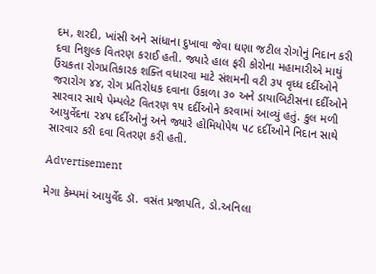દમ, શરદી, ખાંસી અને સાંધાના દુખાવા જેવા ઘણા જટીલ રોગોનું નિદાન કરી દવા નિશુલ્ક વિતરણ કરાઈ હતી. જ્યારે હાલ ફરી કોરોના મહામારીએ માથું ઉંચકતા રોગપ્રતિકારક શક્તિ વધારવા માટે સંશમની વટી ૩૫ વૃધ્ધ દર્દીઓને જરારોગ ૪૪, રોગ પ્રતિરોધક દવાના ઉકાળા ૩૦ અને ડાયાબિટીસના દર્દીઓને સારવાર સાથે પેમ્પલેટ વિતરણ ૧૫ દર્દીઓને કરવામાં આવ્યું હતું. કુલ મળી આયુર્વેદના ૨૪૫ દર્દીઓનું અને જ્યારે હોમિયોપેથ ૫૮ દર્દીઓને નિદાન સાથે સારવાર કરી દવા વિતરણ કરી હતી.

Advertisement

મેગા કેમ્પમાં આયુર્વેદ ડૉ. વસંત પ્રજાપતિ, ડો.અનિલા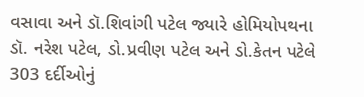વસાવા અને ડૉ.શિવાંગી પટેલ જ્યારે હોમિયોપથના ડૉ. નરેશ પટેલ, ડો.પ્રવીણ પટેલ અને ડો.કેતન પટેલે 303 દર્દીઓનું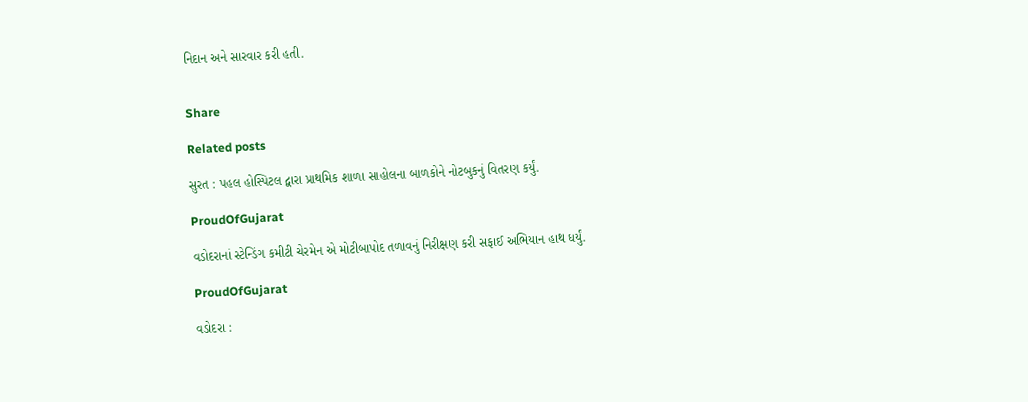નિદાન અને સારવાર કરી હતી.


Share

Related posts

સુરત : પહલ હોસ્પિટલ દ્વારા પ્રાથમિક શાળા સાહોલના બાળકોને નોટબુકનું વિતરણ કર્યું.

ProudOfGujarat

વડોદરાનાં સ્ટેન્ડિંગ કમીટી ચેરમેન એ મોટીબાપોદ તળાવનું નિરીક્ષણ કરી સફાઈ અભિયાન હાથ ધર્યું.

ProudOfGujarat

વડોદરા :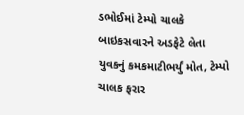ડભોઈમાં ટેમ્પો ચાલકે બાઇકસવારને અડફેટે લેતા યુવકનું કમકમાટીભર્યું મોત, ટેમ્પો ચાલક ફરાર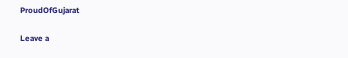ProudOfGujarat

Leave a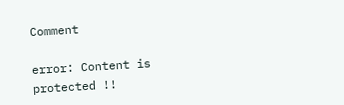Comment

error: Content is protected !!